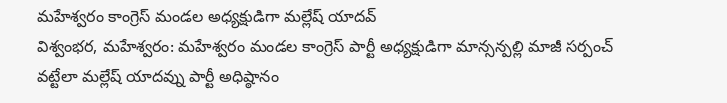మహేశ్వరం కాంగ్రెస్ మండల అధ్యక్షుడిగా మల్లేష్ యాదవ్
విశ్వంభర, మహేశ్వరం: మహేశ్వరం మండల కాంగ్రెస్ పార్టీ అధ్యక్షుడిగా మాన్సన్పల్లి మాజీ సర్పంచ్ వట్టేలా మల్లేష్ యాదవ్ను పార్టీ అధిష్ఠానం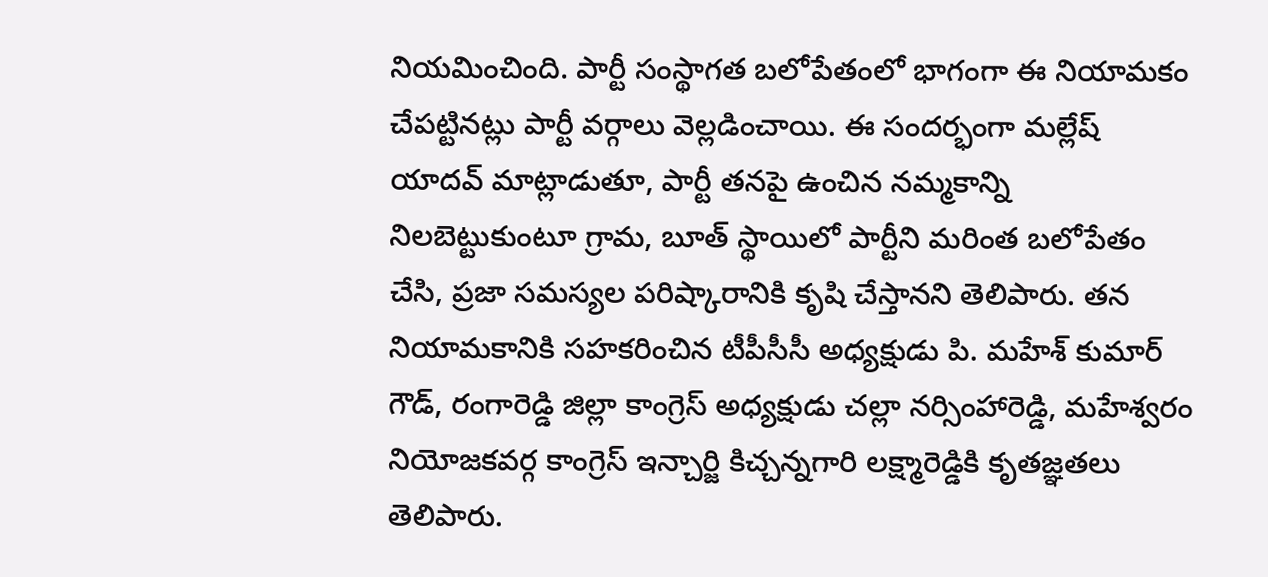నియమించింది. పార్టీ సంస్థాగత బలోపేతంలో భాగంగా ఈ నియామకం చేపట్టినట్లు పార్టీ వర్గాలు వెల్లడించాయి. ఈ సందర్భంగా మల్లేష్ యాదవ్ మాట్లాడుతూ, పార్టీ తనపై ఉంచిన నమ్మకాన్ని నిలబెట్టుకుంటూ గ్రామ, బూత్ స్థాయిలో పార్టీని మరింత బలోపేతం చేసి, ప్రజా సమస్యల పరిష్కారానికి కృషి చేస్తానని తెలిపారు. తన నియామకానికి సహకరించిన టీపీసీసీ అధ్యక్షుడు పి. మహేశ్ కుమార్ గౌడ్, రంగారెడ్డి జిల్లా కాంగ్రెస్ అధ్యక్షుడు చల్లా నర్సింహారెడ్డి, మహేశ్వరం నియోజకవర్గ కాంగ్రెస్ ఇన్చార్జి కిచ్చన్నగారి లక్ష్మారెడ్డికి కృతజ్ఞతలు తెలిపారు.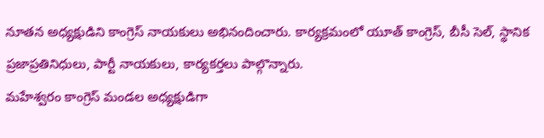నూతన అధ్యక్షుడిని కాంగ్రెస్ నాయకులు అభినందించారు. కార్యక్రమంలో యూత్ కాంగ్రెస్, బీసీ సెల్, స్థానిక ప్రజాప్రతినిధులు, పార్టీ నాయకులు, కార్యకర్తలు పాల్గొన్నారు.
మహేశ్వరం కాంగ్రెస్ మండల అధ్యక్షుడిగా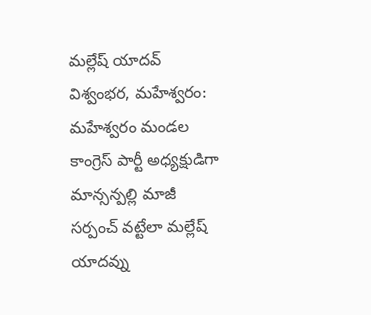మల్లేష్ యాదవ్
విశ్వంభర, మహేశ్వరం: మహేశ్వరం మండల కాంగ్రెస్ పార్టీ అధ్యక్షుడిగా మాన్సన్పల్లి మాజీ సర్పంచ్ వట్టేలా మల్లేష్ యాదవ్ను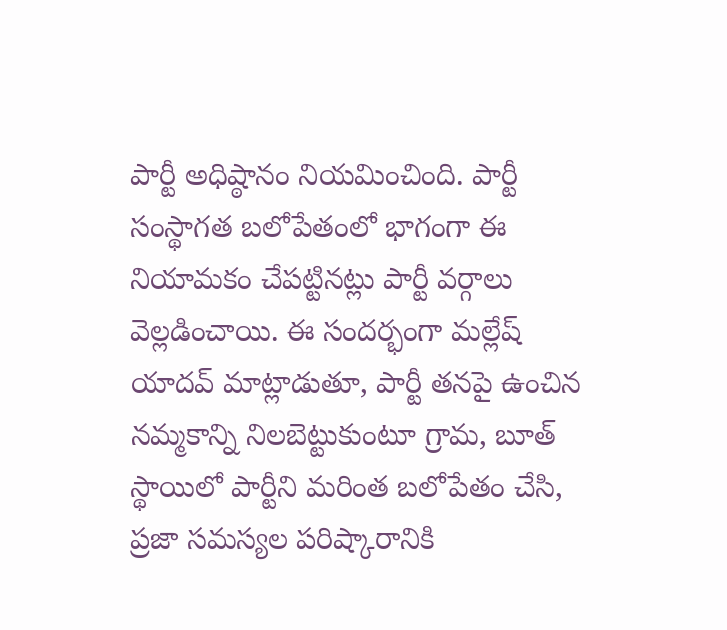పార్టీ అధిష్ఠానం నియమించింది. పార్టీ సంస్థాగత బలోపేతంలో భాగంగా ఈ నియామకం చేపట్టినట్లు పార్టీ వర్గాలు వెల్లడించాయి. ఈ సందర్భంగా మల్లేష్ యాదవ్ మాట్లాడుతూ, పార్టీ తనపై ఉంచిన నమ్మకాన్ని నిలబెట్టుకుంటూ గ్రామ, బూత్ స్థాయిలో పార్టీని మరింత బలోపేతం చేసి, ప్రజా సమస్యల పరిష్కారానికి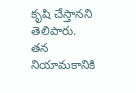కృషి చేస్తానని తెలిపారు. తన నియామకానికి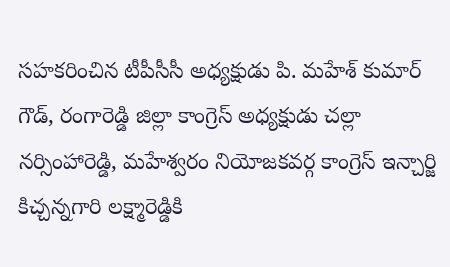సహకరించిన టీపీసీసీ అధ్యక్షుడు పి. మహేశ్ కుమార్ గౌడ్, రంగారెడ్డి జిల్లా కాంగ్రెస్ అధ్యక్షుడు చల్లా నర్సింహారెడ్డి, మహేశ్వరం నియోజకవర్గ కాంగ్రెస్ ఇన్చార్జి కిచ్చన్నగారి లక్ష్మారెడ్డికి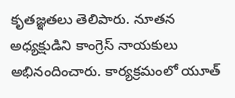కృతజ్ఞతలు తెలిపారు. నూతన అధ్యక్షుడిని కాంగ్రెస్ నాయకులు అభినందించారు. కార్యక్రమంలో యూత్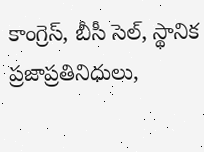కాంగ్రెస్, బీసీ సెల్, స్థానిక ప్రజాప్రతినిధులు,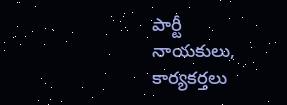పార్టీ నాయకులు, కార్యకర్తలు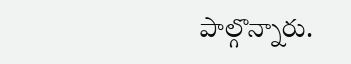పాల్గొన్నారు.